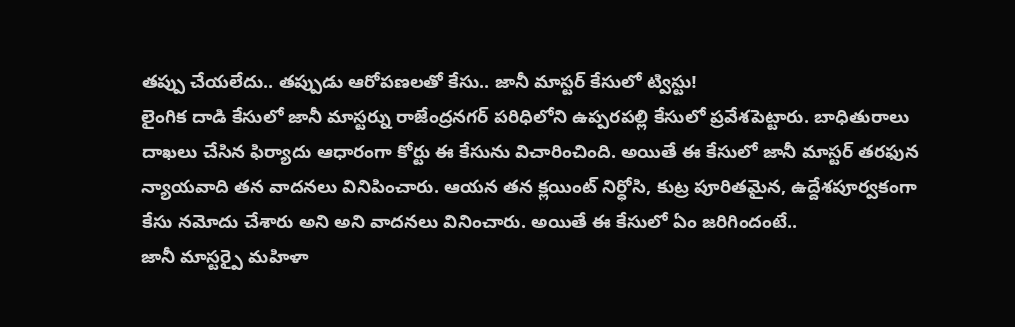తప్పు చేయలేదు.. తప్పుడు ఆరోపణలతో కేసు.. జానీ మాస్టర్ కేసులో ట్విస్టు!
లైంగిక దాడి కేసులో జానీ మాస్టర్ను రాజేంద్రనగర్ పరిధిలోని ఉప్పరపల్లి కేసులో ప్రవేశపెట్టారు. బాధితురాలు దాఖలు చేసిన ఫిర్యాదు ఆధారంగా కోర్టు ఈ కేసును విచారించింది. అయితే ఈ కేసులో జానీ మాస్టర్ తరఫున న్యాయవాది తన వాదనలు వినిపించారు. ఆయన తన క్లయింట్ నిర్ధోసి, కుట్ర పూరితమైన, ఉద్దేశపూర్వకంగా కేసు నమోదు చేశారు అని అని వాదనలు వినించారు. అయితే ఈ కేసులో ఏం జరిగిందంటే..
జానీ మాస్టర్పై మహిళా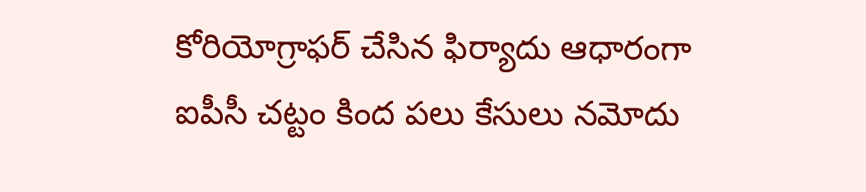కోరియోగ్రాఫర్ చేసిన ఫిర్యాదు ఆధారంగా ఐపీసీ చట్టం కింద పలు కేసులు నమోదు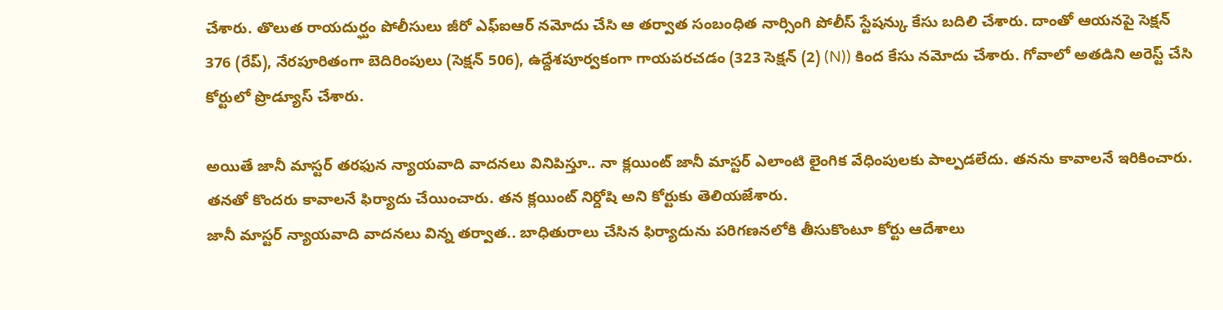చేశారు. తొలుత రాయదుర్ఘం పోలీసులు జీరో ఎఫ్ఐఆర్ నమోదు చేసి ఆ తర్వాత సంబంధిత నార్సింగి పోలీస్ స్టేషన్కు కేసు బదిలి చేశారు. దాంతో ఆయనపై సెక్షన్ 376 (రేప్), నేరపూరితంగా బెదిరింపులు (సెక్షన్ 506), ఉద్దేశపూర్వకంగా గాయపరచడం (323 సెక్షన్ (2) (N)) కింద కేసు నమోదు చేశారు. గోవాలో అతడిని అరెస్ట్ చేసి కోర్టులో ప్రొడ్యూస్ చేశారు.

అయితే జానీ మాస్టర్ తరఫున న్యాయవాది వాదనలు వినిపిస్తూ.. నా క్లయింట్ జానీ మాస్టర్ ఎలాంటి లైంగిక వేధింపులకు పాల్పడలేదు. తనను కావాలనే ఇరికించారు. తనతో కొందరు కావాలనే ఫిర్యాదు చేయించారు. తన క్లయింట్ నిర్దోషి అని కోర్టుకు తెలియజేశారు.
జానీ మాస్టర్ న్యాయవాది వాదనలు విన్న తర్వాత.. బాధితురాలు చేసిన ఫిర్యాదును పరిగణనలోకి తీసుకొంటూ కోర్టు ఆదేశాలు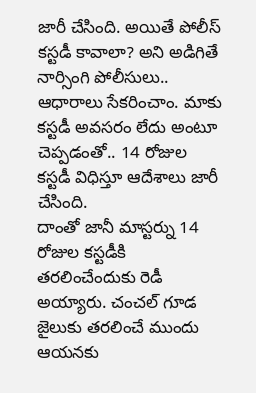జారీ చేసింది. అయితే పోలీస్ కస్టడీ కావాలా? అని అడిగితే నార్సింగి పోలీసులు.. ఆధారాలు సేకరించాం. మాకు కస్టడీ అవసరం లేదు అంటూ చెప్పడంతో.. 14 రోజుల కస్టడీ విధిస్తూ ఆదేశాలు జారీ చేసింది.
దాంతో జానీ మాస్టర్ను 14 రోజుల కస్టడీకి తరలించేందుకు రెడీ అయ్యారు. చంచల్ గూడ జైలుకు తరలించే ముందు ఆయనకు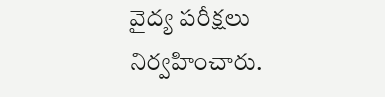వైద్య పరీక్షలు నిర్వహించారు.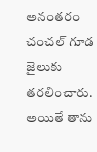అనంతరం చంచల్ గూడ జైలుకు తరలించారు. అయితే తాను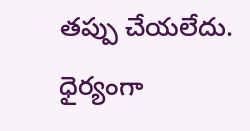తప్పు చేయలేదు. ధైర్యంగా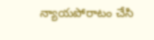న్యాయపోరాటం చేసి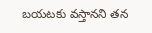బయటకు వస్తానని తన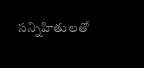సన్నిహితులతో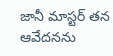జానీ మాస్టర్ తన ఆవేదనను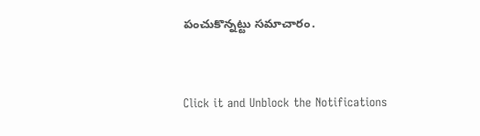పంచుకొన్నట్టు సమాచారం.


Click it and Unblock the Notifications